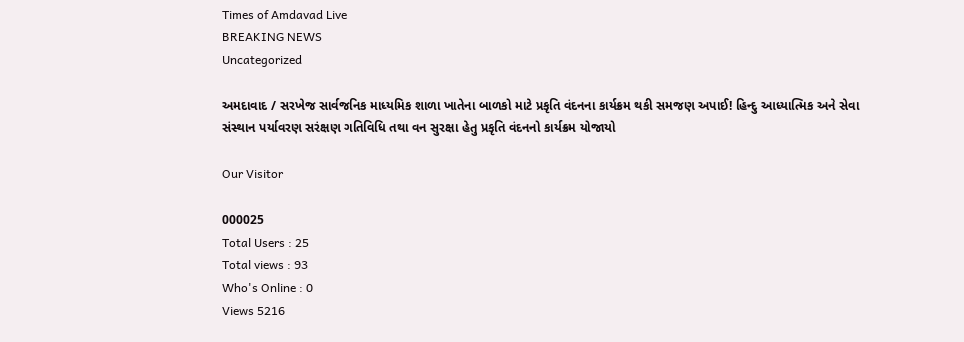Times of Amdavad Live
BREAKING NEWS
Uncategorized

અમદાવાદ / સરખેજ સાર્વજનિક માધ્યમિક શાળા ખાતેના બાળકો માટે પ્રકૃતિ વંદનના કાર્યક્રમ થકી સમજણ અપાઈ! હિન્દુ આધ્યાત્મિક અને સેવા સંસ્થાન પર્યાવરણ સરંક્ષણ ગતિવિધિ તથા વન સુરક્ષા હેતુ પ્રકૃતિ વંદનનો કાર્યક્રમ યોજાયો

Our Visitor

000025
Total Users : 25
Total views : 93
Who's Online : 0
Views 5216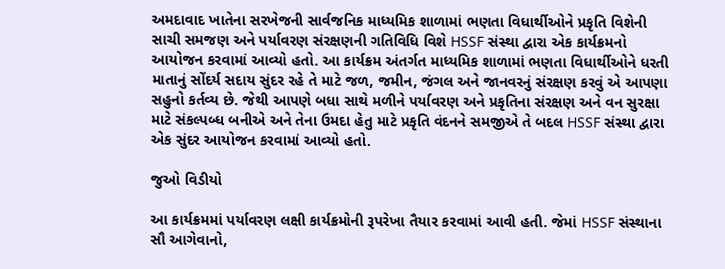અમદાવાદ ખાતેના સરખેજની સાર્વજનિક માધ્યમિક શાળામાં ભણતા વિધાર્થીઓને પ્રકૃતિ વિશેની સાચી સમજણ અને પર્યાવરણ સંરક્ષણની ગતિવિધિ વિશે HSSF સંસ્થા દ્વારા એક કાર્યક્રમનો આયોજન કરવામાં આવ્યો હતો. આ કાર્યક્રમ અંતર્ગત માધ્યમિક શાળામાં ભણતા વિધાર્થીઓને ધરતી માતાનું સોંદર્ય સદાય સુંદર રહે તે માટે જળ, જમીન, જંગલ અને જાનવરનું સંરક્ષણ કરવું એ આપણા સહુનો કર્તવ્ય છે. જેથી આપણે બધા સાથે મળીને પર્યાવરણ અને પ્રકૃતિના સંરક્ષણ અને વન સુરક્ષા માટે સંકલ્પબ્ધ બનીએ અને તેના ઉમદા હેતુ માટે પ્રકૃતિ વંદનને સમજીએ તે બદલ HSSF સંસ્થા દ્વારા એક સુંદર આયોજન કરવામાં આવ્યો હતો.

જુઓ વિડીયો

આ કાર્યક્રમમાં પર્યાવરણ લક્ષી કાર્યક્રમોની રૂપરેખા તૈયાર કરવામાં આવી હતી. જેમાં HSSF સંસ્થાના સૌ આગેવાનો,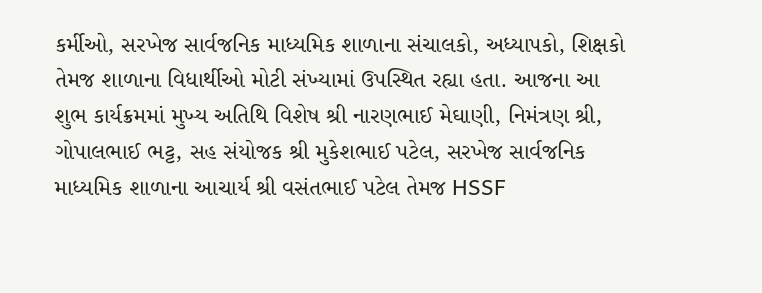કર્મીઓ, સરખેજ સાર્વજનિક માધ્યમિક શાળાના સંચાલકો, અધ્યાપકો, શિક્ષકો તેમજ શાળાના વિધાર્થીઓ મોટી સંખ્યામાં ઉપસ્થિત રહ્યા હતા. આજના આ શુભ કાર્યક્રમમાં મુખ્ય અતિથિ વિશેષ શ્રી નારણભાઈ મેઘાણી, નિમંત્રણ શ્રી, ગોપાલભાઈ ભટ્ટ, સહ સંયોજક શ્રી મુકેશભાઈ પટેલ, સરખેજ સાર્વજનિક માધ્યમિક શાળાના આચાર્ય શ્રી વસંતભાઈ પટેલ તેમજ HSSF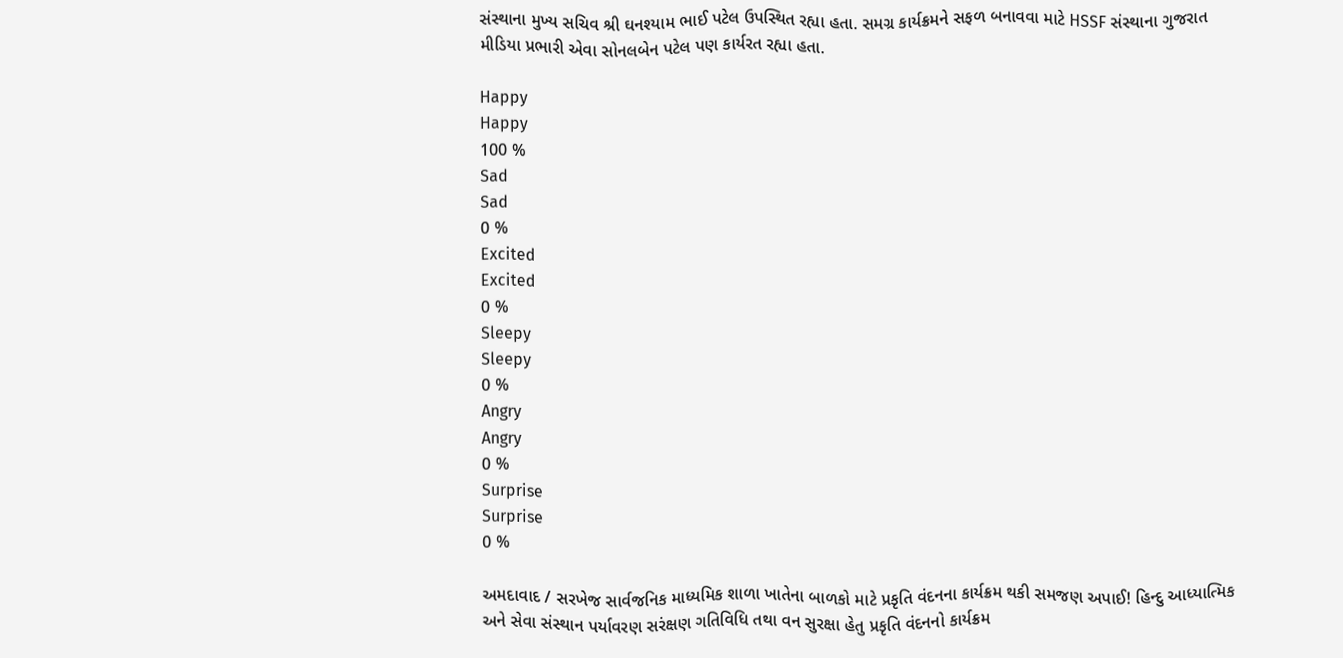સંસ્થાના મુખ્ય સચિવ શ્રી ઘનશ્યામ ભાઈ પટેલ ઉપસ્થિત રહ્યા હતા. સમગ્ર કાર્યક્રમને સફળ બનાવવા માટે HSSF સંસ્થાના ગુજરાત મીડિયા પ્રભારી એવા સોનલબેન પટેલ પણ કાર્યરત રહ્યા હતા.

Happy
Happy
100 %
Sad
Sad
0 %
Excited
Excited
0 %
Sleepy
Sleepy
0 %
Angry
Angry
0 %
Surprise
Surprise
0 %

અમદાવાદ / સરખેજ સાર્વજનિક માધ્યમિક શાળા ખાતેના બાળકો માટે પ્રકૃતિ વંદનના કાર્યક્રમ થકી સમજણ અપાઈ! હિન્દુ આધ્યાત્મિક અને સેવા સંસ્થાન પર્યાવરણ સરંક્ષણ ગતિવિધિ તથા વન સુરક્ષા હેતુ પ્રકૃતિ વંદનનો કાર્યક્રમ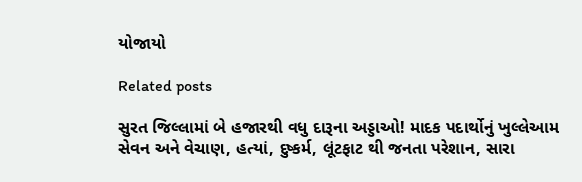યોજાયો

Related posts

સુરત જિલ્લામાં બે હજારથી વધુ દારૂના અડ્ડાઓ! માદક પદાર્થોનું ખુલ્લેઆમ સેવન અને વેચાણ, હત્યાં, દુષ્કર્મ, લૂંટફાટ થી જનતા પરેશાન, સારા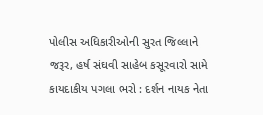પોલીસ અધિકારીઓની સુરત જિલ્લાને જરૂર, હર્ષ સંઘવી સાહેબ કસૂરવારો સામે કાયદાકીય પગલા ભરો : દર્શન નાયક નેતા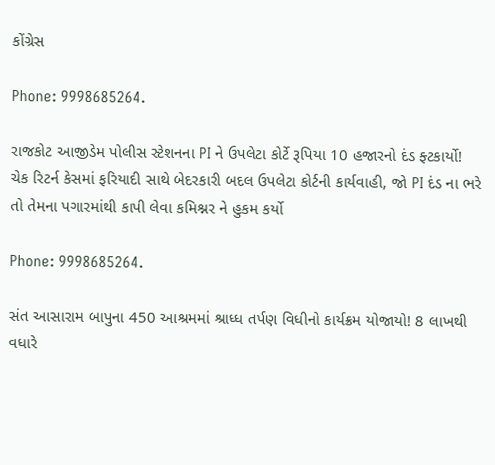કોંગ્રેસ

Phone: 9998685264.

રાજકોટ આજીડેમ પોલીસ સ્ટેશનના PI ને ઉપલેટા કોર્ટે રૂપિયા 10 હજારનો દંડ ફ્ટકાર્યો! ચેક રિટર્ન કેસમાં ફરિયાદી સાથે બેદરકારી બદલ ઉપલેટા કોર્ટની કાર્યવાહી, જો PI દંડ ના ભરે તો તેમના પગારમાંથી કાપી લેવા કમિશ્નર ને હુકમ કર્યો

Phone: 9998685264.

સંત આસારામ બાપુના 450 આશ્રમમાં શ્રાધ્ધ તર્પણ વિધીનો કાર્યક્રમ યોજાયો! 8 લાખથી વધારે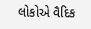લોકોએ વૈદિક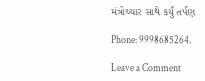મંત્રોચ્ચાર સાથે કર્યું તર્પણ

Phone: 9998685264.

Leave a Comment